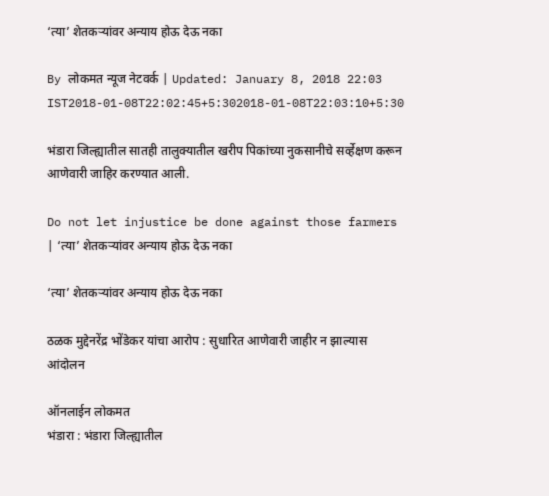‘त्या’ शेतकऱ्यांवर अन्याय होऊ देऊ नका

By लोकमत न्यूज नेटवर्क | Updated: January 8, 2018 22:03 IST2018-01-08T22:02:45+5:302018-01-08T22:03:10+5:30

भंडारा जिल्ह्यातील सातही तालुक्यातील खरीप पिकांच्या नुकसानीचे सर्व्हेक्षण करून आणेवारी जाहिर करण्यात आली.

Do not let injustice be done against those farmers | ‘त्या’ शेतकऱ्यांवर अन्याय होऊ देऊ नका

‘त्या’ शेतकऱ्यांवर अन्याय होऊ देऊ नका

ठळक मुद्देनरेंद्र भोंडेकर यांचा आरोप : सुधारित आणेवारी जाहीर न झाल्यास आंदोलन

ऑनलाईन लोकमत
भंडारा : भंडारा जिल्ह्यातील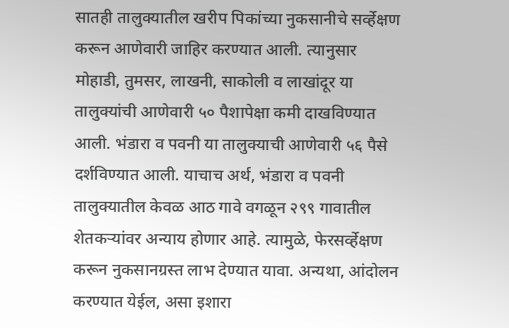सातही तालुक्यातील खरीप पिकांच्या नुकसानीचे सर्व्हेक्षण करून आणेवारी जाहिर करण्यात आली. त्यानुसार मोहाडी, तुमसर, लाखनी, साकोली व लाखांदूर या तालुक्यांची आणेवारी ५० पैशापेक्षा कमी दाखविण्यात आली. भंडारा व पवनी या तालुक्याची आणेवारी ५६ पैसे दर्शविण्यात आली. याचाच अर्थ, भंडारा व पवनी तालुक्यातील केवळ आठ गावे वगळून २९९ गावातील शेतकऱ्यांवर अन्याय होणार आहे. त्यामुळे, फेरसर्व्हेक्षण करून नुकसानग्रस्त लाभ देण्यात यावा. अन्यथा, आंदोलन करण्यात येईल, असा इशारा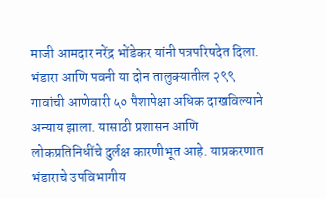माजी आमदार नरेंद्र भोंडेकर यांनी पत्रपरिषदेत दिला.
भंडारा आणि पवनी या दोन तालुक्यातील २९९ गावांची आणेवारी ५० पैशापेक्षा अधिक दाखविल्याने अन्याय झाला. यासाठी प्रशासन आणि लोकप्रतिनिधींचे दुर्लक्ष कारणीभूत आहे. याप्रकरणात भंडाराचे उपविभागीय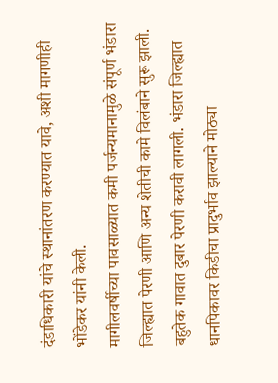दंडाधिकारी यांचे स्थानांतरण करण्यात यावे, अशी मागणीही भोंडेकर यांनी केली.
मागीलवर्षीच्या पावसाळ्यात कमी पर्जन्यमानामुळे संपूर्ण भंडारा जिल्ह्यात पेरणी आणि अन्य शेतीची कामे विलंबाने सुरू झाली. बहुतेक गावात दुबार पेरणी करावी लागली. भंडारा जिल्ह्यात धानपिकावर किडीचा प्रादुर्भाव झाल्याने मोठ्या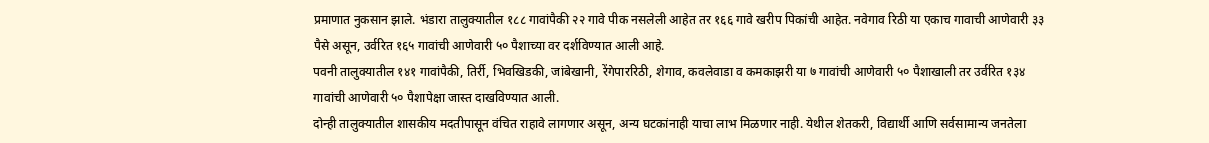प्रमाणात नुकसान झाले. भंडारा तालुक्यातील १८८ गावांपैकी २२ गावे पीक नसलेली आहेत तर १६६ गावे खरीप पिकांची आहेत. नवेगाव रिठी या एकाच गावाची आणेवारी ३३ पैसे असून, उर्वरित १६५ गावांची आणेवारी ५० पैशाच्या वर दर्शविण्यात आली आहे.
पवनी तालुक्यातील १४१ गावांपैकी, तिर्री, भिवखिडकी, जांबेखानी, रेंगेपाररिठी, शेगाव, कवलेवाडा व कमकाझरी या ७ गावांची आणेवारी ५० पैशाखाली तर उर्वरित १३४ गावांची आणेवारी ५० पैशापेक्षा जास्त दाखविण्यात आली.
दोन्ही तालुक्यातील शासकीय मदतीपासून वंचित राहावे लागणार असून, अन्य घटकांनाही याचा लाभ मिळणार नाही. येथील शेतकरी, विद्यार्थी आणि सर्वसामान्य जनतेला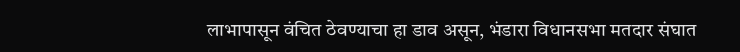लाभापासून वंचित ठेवण्याचा हा डाव असून, भंडारा विधानसभा मतदार संघात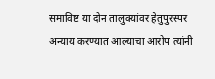समाविष्ट या दोन तालुक्यांवर हेतुपुरस्पर अन्याय करण्यात आल्याचा आरोप त्यांनी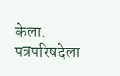केला. पत्रपरिषदेला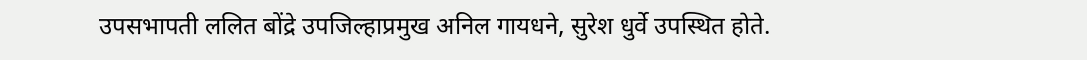उपसभापती ललित बोंद्रे उपजिल्हाप्रमुख अनिल गायधने, सुरेश धुर्वे उपस्थित होते.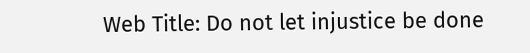Web Title: Do not let injustice be done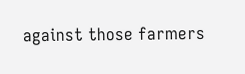against those farmers